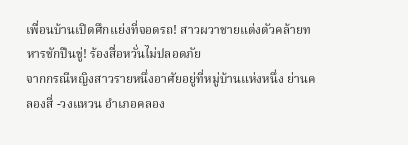เพื่อนบ้านเปิดศึกแย่งที่จอดรถ! สาวผวาชายแต่งตัวคล้ายทหารชักปืนขู่! ร้องสื่อหวั่นไม่ปลอดภัย
จากกรณีหญิงสาวรายหนึ่งอาศัยอยู่ที่หมู่บ้านแห่งหนึ่ง ย่านคลองสี่ -วงแหวน อำเภอคลอง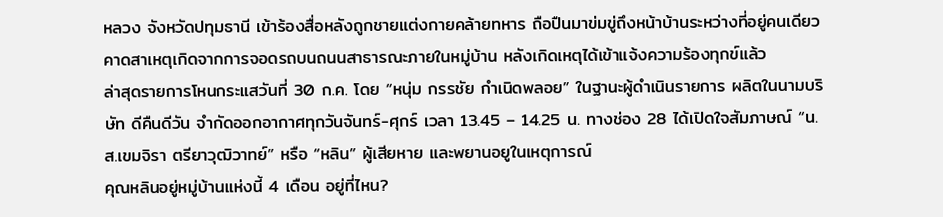หลวง จังหวัดปทุมธานี เข้าร้องสื่อหลังถูกชายแต่งกายคล้ายทหาร ถือปืนมาข่มขู่ถึงหน้าบ้านระหว่างที่อยู่คนเดียว คาดสาเหตุเกิดจากการจอดรถบนถนนสาธารณะภายในหมู่บ้าน หลังเกิดเหตุได้เข้าแจ้งความร้องทุกข์แล้ว
ล่าสุดรายการโหนกระแสวันที่ 30 ก.ค. โดย “หนุ่ม กรรชัย กำเนิดพลอย” ในฐานะผู้ดำเนินรายการ ผลิตในนามบริษัท ดีคืนดีวัน จำกัดออกอากาศทุกวันจันทร์-ศุกร์ เวลา 13.45 – 14.25 น. ทางช่อง 28 ได้เปิดใจสัมภาษณ์ “น.ส.เขมจิรา ตรียาวุฒิวาทย์” หรือ “หลิน” ผู้เสียหาย และพยานอยูในเหตุการณ์
คุณหลินอยู่หมู่บ้านแห่งนี้ 4 เดือน อยู่ที่ไหน?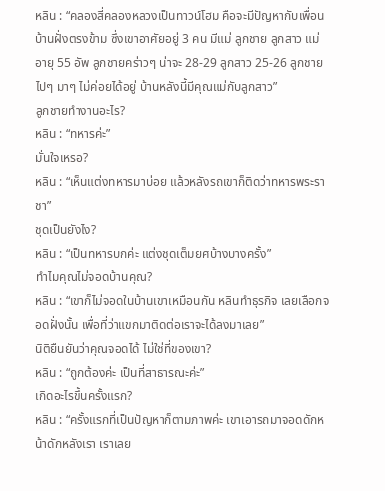หลิน : “คลองสี่คลองหลวงเป็นทาวน์โฮม คือจะมีปัญหากับเพื่อนบ้านฝั่งตรงข้าม ซึ่งเขาอาศัยอยู่ 3 คน มีแม่ ลูกชาย ลูกสาว แม่อายุ 55 อัพ ลูกชายคร่าวๆ น่าจะ 28-29 ลูกสาว 25-26 ลูกชายไปๆ มาๆ ไม่ค่อยได้อยู่ บ้านหลังนี้มีคุณแม่กับลูกสาว”
ลูกชายทำงานอะไร?
หลิน : “ทหารค่ะ”
มั่นใจเหรอ?
หลิน : “เห็นแต่งทหารมาบ่อย แล้วหลังรถเขาก็ติดว่าทหารพระราชา”
ชุดเป็นยังไง?
หลิน : “เป็นทหารบกค่ะ แต่งชุดเต็มยศบ้างบางครั้ง”
ทำไมคุณไม่จอดบ้านคุณ?
หลิน : “เขาก็ไม่จอดในบ้านเขาเหมือนกัน หลินทำธุรกิจ เลยเลือกจอดฝั่งนั้น เพื่อที่ว่าแขกมาติดต่อเราจะได้ลงมาเลย”
นิติยืนยันว่าคุณจอดได้ ไม่ใช่ที่ของเขา?
หลิน : “ถูกต้องค่ะ เป็นที่สาธารณะค่ะ”
เกิดอะไรขึ้นครั้งแรก?
หลิน : “ครั้งแรกที่เป็นปัญหาก็ตามภาพค่ะ เขาเอารถมาจอดดักหน้าดักหลังเรา เราเลย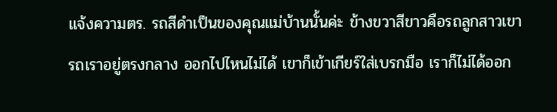แจ้งความตร. รถสีดำเป็นของคุณแม่บ้านนั้นค่ะ ข้างขวาสีขาวคือรถลูกสาวเขา รถเราอยู่ตรงกลาง ออกไปไหนไม่ได้ เขาก็เข้าเกียร์ใส่เบรกมือ เราก็ไม่ได้ออก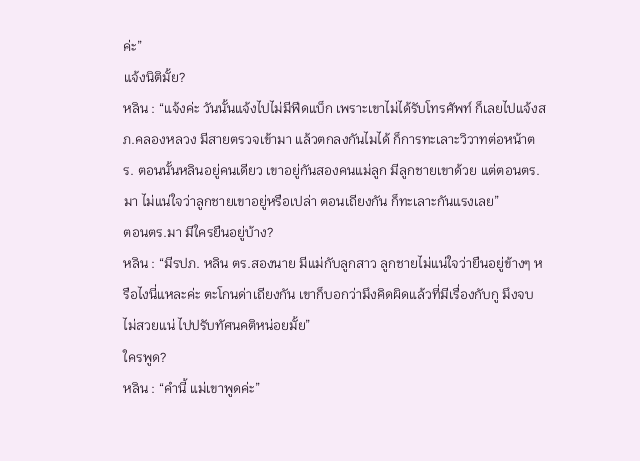ค่ะ”
แจ้งนิติมั้ย?
หลิน : “แจ้งค่ะ วันนั้นแจ้งไปไม่มีฟีดแบ็ก เพราะเขาไม่ได้รับโทรศัพท์ ก็เลยไปแจ้งสภ.คลองหลวง มีสายตรวจเข้ามา แล้วตกลงกันไมได้ ก็การทะเลาะวิวาทต่อหน้าตร. ตอนนั้นหลินอยู่คนเดียว เขาอยู่กันสองคนแม่ลูก มีลูกชายเขาด้วย แต่ตอนตร.มา ไม่แน่ใจว่าลูกชายเขาอยู่หรือเปล่า ตอนเถียงกัน ก็ทะเลาะกันแรงเลย”
ตอนตร.มา มีใครยืนอยู่บ้าง?
หลิน : “มีรปภ. หลิน ตร.สองนาย มีแม่กับลูกสาว ลูกชายไม่แน่ใจว่ายืนอยู่ข้างๆ หรือไงนี่แหละค่ะ ตะโกนด่าเถียงกัน เขาก็บอกว่ามึงคิดผิดแล้วที่มีเรื่องกับกู มึงจบไม่สวยแน่ ไปปรับทัศนคติหน่อยมั้ย”
ใครพูด?
หลิน : “คำนี้ แม่เขาพูดค่ะ”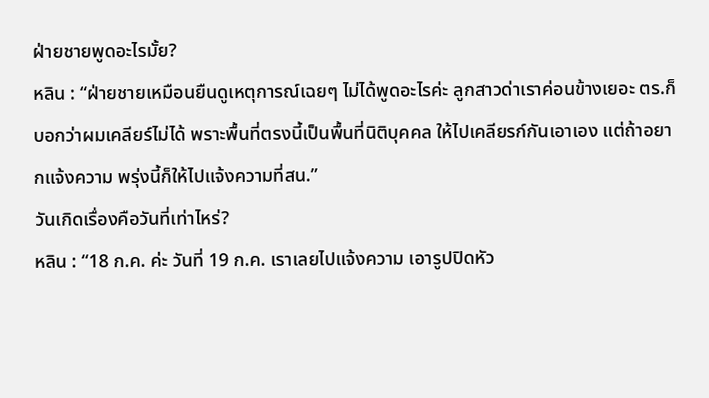ฝ่ายชายพูดอะไรมั้ย?
หลิน : “ฝ่ายชายเหมือนยืนดูเหตุการณ์เฉยๆ ไม่ได้พูดอะไรค่ะ ลูกสาวด่าเราค่อนข้างเยอะ ตร.ก็บอกว่าผมเคลียร์ไม่ได้ พราะพื้นที่ตรงนี้เป็นพื้นที่นิติบุคคล ให้ไปเคลียรก์กันเอาเอง แต่ถ้าอยากแจ้งความ พรุ่งนี้ก็ให้ไปแจ้งความที่สน.”
วันเกิดเรื่องคือวันที่เท่าไหร่?
หลิน : “18 ก.ค. ค่ะ วันที่ 19 ก.ค. เราเลยไปแจ้งความ เอารูปปิดหัว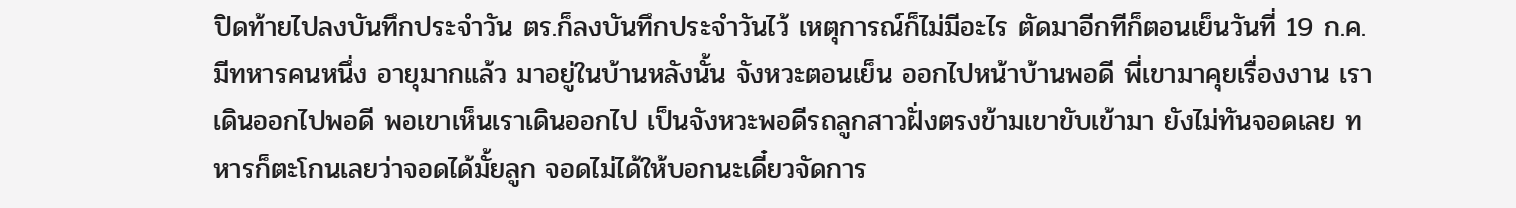ปิดท้ายไปลงบันทึกประจำวัน ตร.ก็ลงบันทึกประจำวันไว้ เหตุการณ์ก็ไม่มีอะไร ตัดมาอีกทีก็ตอนเย็นวันที่ 19 ก.ค. มีทหารคนหนึ่ง อายุมากแล้ว มาอยู่ในบ้านหลังนั้น จังหวะตอนเย็น ออกไปหน้าบ้านพอดี พี่เขามาคุยเรื่องงาน เราเดินออกไปพอดี พอเขาเห็นเราเดินออกไป เป็นจังหวะพอดีรถลูกสาวฝั่งตรงข้ามเขาขับเข้ามา ยังไม่ทันจอดเลย ทหารก็ตะโกนเลยว่าจอดได้มั้ยลูก จอดไม่ได้ให้บอกนะเดี๋ยวจัดการ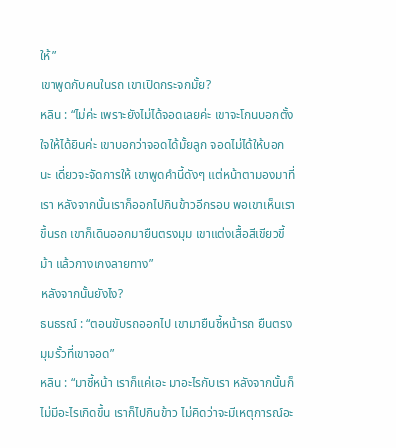ให้”
เขาพูดกับคนในรถ เขาเปิดกระจกมั้ย?
หลิน : “ไม่ค่ะ เพราะยังไม่ได้จอดเลยค่ะ เขาจะโกนบอกตั้งใจให้ได้ยินค่ะ เขาบอกว่าจอดได้มั้ยลูก จอดไม่ได้ให้บอกนะ เดี่ยวจะจัดการให้ เขาพูดคำนี้ดังๆ แต่หน้าตามองมาที่เรา หลังจากนั้นเราก็ออกไปกินข้าวอีกรอบ พอเขาเห็นเราขึ้นรถ เขาก็เดินออกมายืนตรงมุม เขาแต่งเสื้อสีเขียวขี้ม้า แล้วกางเกงลายทาง”
หลังจากนั้นยังไง?
ธนธรณ์ : “ตอนขับรถออกไป เขามายืนชี้หน้ารถ ยืนตรงมุมรั้วที่เขาจอด”
หลิน : “มาชี้หน้า เราก็แค่เอะ มาอะไรกับเรา หลังจากนั้นก็ไม่มีอะไรเกิดขึ้น เราก็ไปกินข้าว ไม่คิดว่าจะมีเหตุการณ์อะ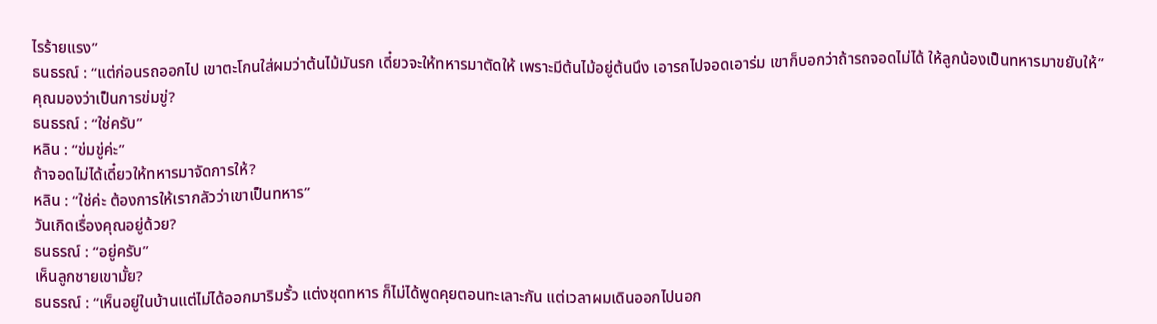ไรร้ายแรง”
ธนธรณ์ : “แต่ก่อนรถออกไป เขาตะโกนใส่ผมว่าต้นไม้มันรก เดี๋ยวจะให้ทหารมาตัดให้ เพราะมีต้นไม้อยู่ต้นนึง เอารถไปจอดเอาร่ม เขาก็บอกว่าถ้ารถจอดไม่ได้ ให้ลูกน้องเป็นทหารมาขยับให้”
คุณมองว่าเป็นการข่มขู่?
ธนธรณ์ : “ใช่ครับ”
หลิน : “ข่มขู่ค่ะ”
ถ้าจอดไม่ได้เดี๋ยวให้ทหารมาจัดการให้?
หลิน : “ใช่ค่ะ ต้องการให้เรากลัวว่าเขาเป็นทหาร”
วันเกิดเรื่องคุณอยู่ด้วย?
ธนธรณ์ : “อยู่ครับ”
เห็นลูกชายเขามั้ย?
ธนธรณ์ : “เห็นอยู่ในบ้านแต่ไม่ได้ออกมาริมรั้ว แต่งชุดทหาร ก็ไม่ได้พูดคุยตอนทะเลาะกัน แต่เวลาผมเดินออกไปนอก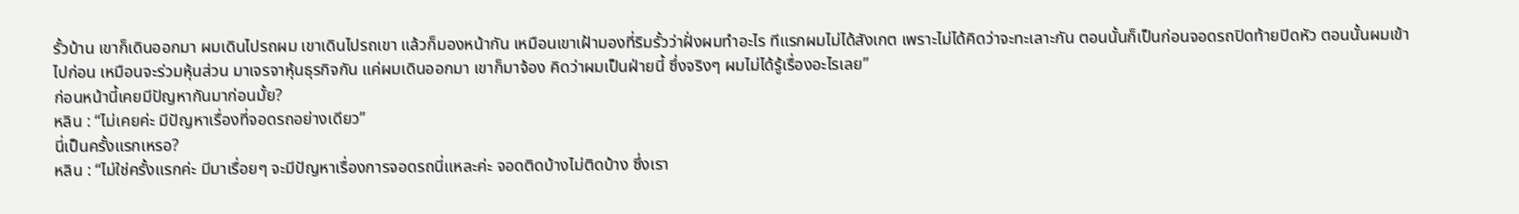รั้วบ้าน เขาก็เดินออกมา ผมเดินไปรถผม เขาเดินไปรถเขา แล้วก็มองหน้ากัน เหมือนเขาเฝ้ามองที่ริมรั้วว่าฝั่งผมทำอะไร ทีแรกผมไม่ได้สังเกต เพราะไม่ได้คิดว่าจะทะเลาะกัน ตอนนั้นก็เป็นก่อนจอดรถปิดท้ายปิดหัว ตอนนั้นผมเข้าไปก่อน เหมือนจะร่วมหุ้นส่วน มาเจรจาหุ้นธุรกิจกัน แค่ผมเดินออกมา เขาก็มาจ้อง คิดว่าผมเป็นฝ่ายนี้ ซึ่งจริงๆ ผมไม่ได้รู้เรื่องอะไรเลย”
ก่อนหน้านี้เคยมีปัญหากันมาก่อนมั้ย?
หลิน : “ไม่เคยค่ะ มีปัญหาเรื่องที่จอดรถอย่างเดียว”
นี่เป็นครั้งแรกเหรอ?
หลิน : “ไม่ใช่ครั้งแรกค่ะ มีมาเรื่อยๆ จะมีปัญหาเรื่องการจอดรถนี่แหละค่ะ จอดติดบ้างไม่ติดบ้าง ซึ่งเรา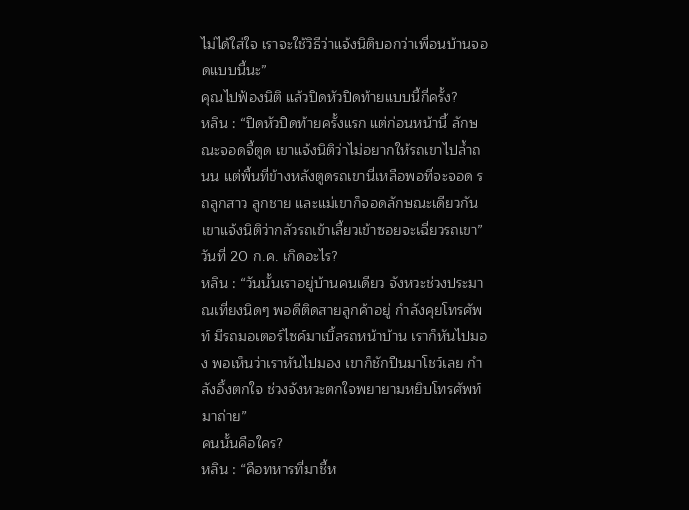ไม่ได้ใส่ใจ เราจะใช้วิธีว่าแจ้งนิติบอกว่าเพื่อนบ้านจอดแบบนี้นะ”
คุณไปฟ้องนิติ แล้วปิดหัวปิดท้ายแบบนี้กี่ครั้ง?
หลิน : “ปิดหัวปิดท้ายครั้งแรก แต่ก่อนหน้านี้ ลักษณะจอดจี้ตูด เขาแจ้งนิติว่าไม่อยากให้รถเขาไปล้ำถนน แต่พื้นที่ข้างหลังตูดรถเขานี่เหลือพอที่จะจอด รถลูกสาว ลูกชาย และแม่เขาก็จอดลักษณะเดียวกัน เขาแจ้งนิติว่ากลัวรถเข้าเลี้ยวเข้าซอยจะเฉี่ยวรถเขา”
วันที่ 20 ก.ค. เกิดอะไร?
หลิน : “วันนั้นเราอยู่บ้านคนเดียว จังหวะช่วงประมาณเที่ยงนิดๆ พอดีติดสายลูกค้าอยู่ กำลังคุยโทรศัพท์ มีรถมอเตอร์ไซค์มาเบิ้ลรถหน้าบ้าน เราก็หันไปมอง พอเห็นว่าเราหันไปมอง เขาก็ชักปืนมาโชว์เลย กำลังอึ้งตกใจ ช่วงจังหวะตกใจพยายามหยิบโทรศัพท์มาถ่าย”
คนนั้นคือใคร?
หลิน : “คือทหารที่มาชี้ห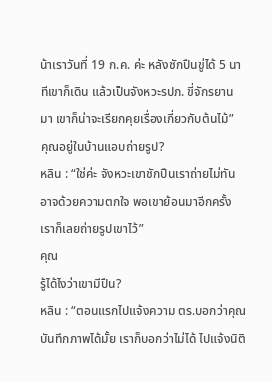น้าเราวันที่ 19 ก.ค. ค่ะ หลังชักปืนขู่ได้ 5 นาทีเขาก็เดิน แล้วเป็นจังหวะรปภ. ขี่จักรยานมา เขาก็น่าจะเรียกคุยเรื่องเกี่ยวกับต้นไม้”
คุณอยู่ในบ้านแอบถ่ายรูป?
หลิน : “ใช่ค่ะ จังหวะเขาชักปืนเราถ่ายไม่ทัน อาจด้วยความตกใจ พอเขาย้อนมาอีกครั้งเราก็เลยถ่ายรูปเขาไว้”
คุณ
รู้ได้ไงว่าเขามีปืน?
หลิน : “ตอนแรกไปแจ้งความ ตร.บอกว่าคุณบันทึกภาพได้มั้ย เราก็บอกว่าไม่ได้ ไปแจ้งนิติ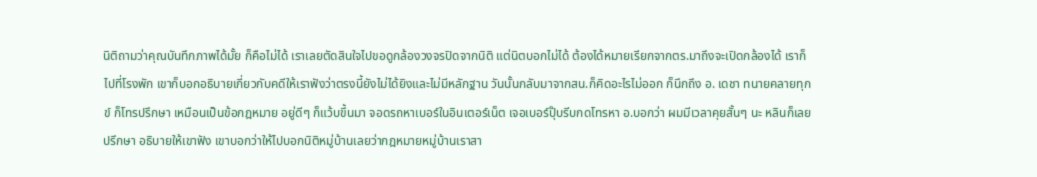นิติถามว่าคุณบันทึกภาพได้มั้ย ก็คือไม่ได้ เราเลยตัดสินใจไปขอดูกล้องวงจรปิดจากนิติ แต่นิตบอกไม่ได้ ต้องได้หมายเรียกจากตร.มาถึงจะเปิดกล้องได้ เราก็ไปที่โรงพัก เขาก็บอกอธิบายเกี่ยวกับคดีให้เราฟังว่าตรงนี้ยังไม่ได้ยิงและไม่มีหลักฐาน วันนั้นกลับมาจากสน.ก็คิดอะไรไม่ออก ก็นึกถึง อ. เดชา ทนายคลายทุกข์ ก็โทรปรึกษา เหมือนเป็นข้อกฎหมาย อยู่ดีๆ ก็แว้บขึ้นมา จอดรถหาเบอร์ในอินเตอร์เน็ต เจอเบอร์ปุ๊บรีบกดโทรหา อ.บอกว่า ผมมีเวลาคุยสั้นๆ นะ หลินก็เลยปรึกษา อธิบายให้เขาฟัง เขาบอกว่าให้ไปบอกนิติหมู่บ้านเลยว่ากฎหมายหมู่บ้านเราสา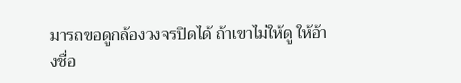มารถขอดูกล้องวงจรปิดได้ ถ้าเขาไม่ให้ดู ให้อ้างชื่อ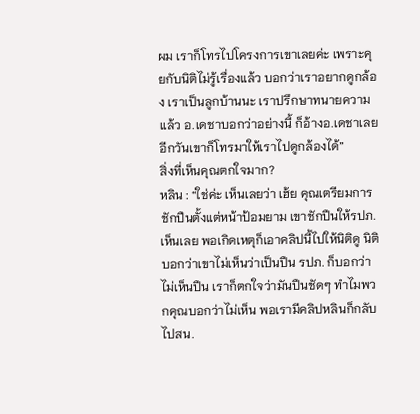ผม เราก็โทรไปโครงการเขาเลยค่ะ เพราะคุยกับนิติไม่รู้เรื่องแล้ว บอกว่าเราอยากดูกล้อง เราเป็นลูกบ้านนะ เราปรึกษาทนายความแล้ว อ.เดชาบอกว่าอย่างนี้ ก็อ้างอ.เดชาเลย อีกวันเขาก็โทรมาให้เราไปดูกล้องได้”
สิ่งที่เห็นคุณตกใจมาก?
หลิน : “ใช่ค่ะ เห็นเลยว่า เฮ้ย คุณเตรียมการชักปืนตั้งแต่หน้าป้อมยาม เขาชักปืนให้รปภ. เห็นเลย พอเกิดเหตุก็เอาคลิปนี้ไปให้นิติดู นิติบอกว่าเขาไม่เห็นว่าเป็นปืน รปภ. ก็บอกว่าไม่เห็นปืน เราก็ตกใจว่ามันปืนชัดๆ ทำไมพวกคุณบอกว่าไม่เห็น พอเรามีคลิปหลินก็กลับไปสน.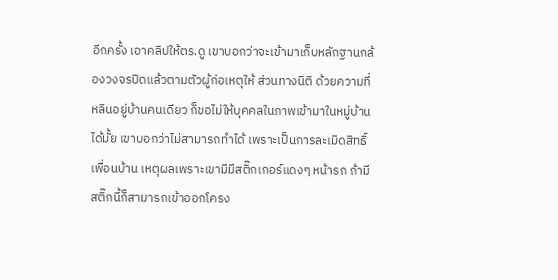อีกครั้ง เอาคลิปให้ตร.ดู เขาบอกว่าจะเข้ามาเก็บหลักฐานกล้องวงจรปิดแล้วตามตัวผู้ก่อเหตุให้ ส่วนทางนิติ ด้วยความที่หลินอยู่บ้านคนเดียว ก็ขอไม่ให้บุคคลในภาพเข้ามาในหมู่บ้านได้มั้ย เขาบอกว่าไม่สามารถทำได้ เพราะเป็นการละเมิดสิทธิ์เพื่อนบ้าน เหตุผลเพราะเขามีมีสติ๊กเกอร์แดงๆ หน้ารถ ถ้ามีสติ๊กนี้ก็สามารถเข้าออกโครง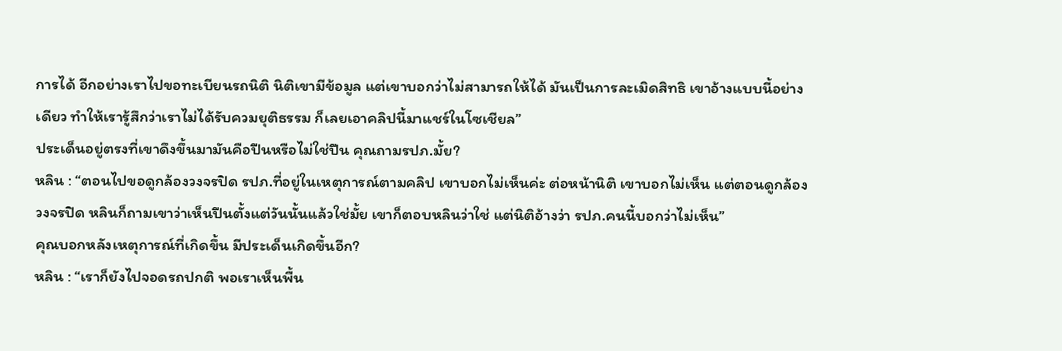การได้ อีกอย่างเราไปขอทะเบียนรถนิติ นิติเขามีข้อมูล แต่เขาบอกว่าไม่สามารถให้ได้ มันเป็นการละเมิดสิทธิ เขาอ้างแบบนี้อย่างเดียว ทำให้เรารู้สึกว่าเราไม่ได้รับควมยุติธรรม ก็เลยเอาคลิปนี้มาแชร์ในโซเชียล”
ประเด็นอยู่ตรงที่เขาดึงขึ้นมามันคือปืนหรือไม่ใช่ปืน คุณถามรปภ.มั้ย?
หลิน : “ตอนไปขอดูกล้องวงจรปิด รปภ.ที่อยู่ในเหตุการณ์ตามคลิป เขาบอกไม่เห็นค่ะ ต่อหน้านิติ เขาบอกไม่เห็น แต่ตอนดูกล้องวงจรปิด หลินก็ถามเขาว่าเห็นปืนตั้งแต่วันนั้นแล้วใช่มั้ย เขาก็ตอบหลินว่าใช่ แต่นิติอ้างว่า รปภ.คนนี้บอกว่าไม่เห็น”
คุณบอกหลังเหตุการณ์ที่เกิดขึ้น มีประเด็นเกิดขึ้นอีก?
หลิน : “เราก็ยังไปจอดรถปกติ พอเราเห็นพื้น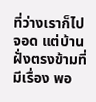ที่ว่างเราก็ไปจอด แต่บ้านฝั่งตรงข้ามที่มีเรื่อง พอ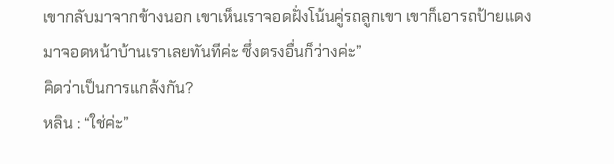เขากลับมาจากข้างนอก เขาเห็นเราจอดฝั่งโน้นคู่รถลูกเขา เขาก็เอารถป้ายแดงมาจอดหน้าบ้านเราเลยทันทีค่ะ ซึ่งตรงอื่นก็ว่างค่ะ”
คิดว่าเป็นการแกล้งกัน?
หลิน : “ใช่ค่ะ”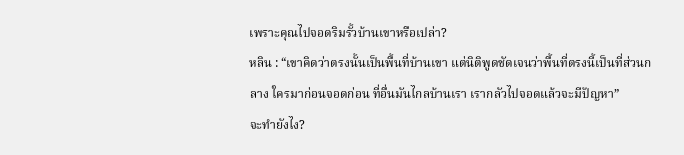เพราะคุณไปจอดริมรั้วบ้านเขาหรือเปล่า?
หลิน : “เขาคิดว่าตรงนั้นเป็นพื้นที่บ้านเขา แต่นิติพูดชัดเจนว่าพื้นที่ตรงนี้เป็นที่ส่วนกลาง ใครมาก่อนจอดก่อน ที่อื่นมันไกลบ้านเรา เรากลัวไปจอดแล้วจะมีปัญหา”
จะทำยังไง?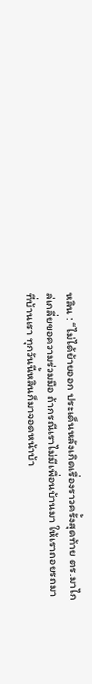หลิน : “ไม่ได้ย้ายออก ประเด็นหลังเกิดเรื่องราวครั้งสุดท้าย ตร.มาไกล่เกลี่ยขอความร่วมมือ ถ้ากรณีเราไม่มีเพื่อนบ้านมา ให้เราถอยรถมาที่บ้านเรา ทุกวันนี้หลินก็มาจอดหน้าบ้า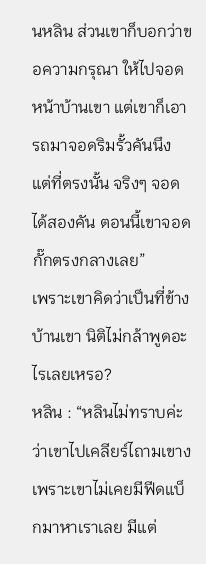นหลิน ส่วนเขาก็บอกว่าขอความกรุณา ให้ไปจอดหน้าบ้านเขา แต่เขาก็เอารถมาจอดริมรั้วคันนึง แต่ที่ตรงนั้น จริงๆ จอดได้สองคัน ตอนนี้เขาจอดกั๊กตรงกลางเลย”
เพราะเขาคิดว่าเป็นที่ข้างบ้านเขา นิติไม่กล้าพูดอะไรเลยเหรอ?
หลิน : “หลินไม่ทราบค่ะว่าเขาไปเคลียร์ไถามเขาง เพราะเขาไม่เคยมีฟีดแบ็กมาหาเราเลย มีแต่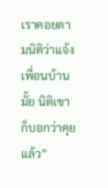เราคอยตามนิติว่าแจ้งเพื่อนบ้านมั้ย นิติเขาก็บอกว่าคุยแล้ว”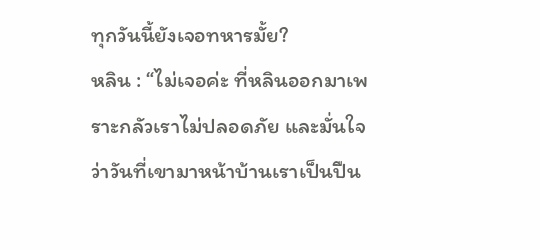ทุกวันนี้ยังเจอทหารมั้ย?
หลิน : “ไม่เจอค่ะ ที่หลินออกมาเพราะกลัวเราไม่ปลอดภัย และมั่นใจว่าวันที่เขามาหน้าบ้านเราเป็นปืน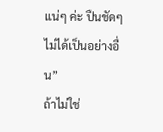แน่ๆ ค่ะ ปืนชัดๆ ไม่ได้เป็นอย่างอื่น”
ถ้าไม่ใช่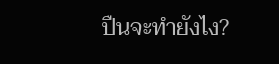ปืนจะทำยังไง?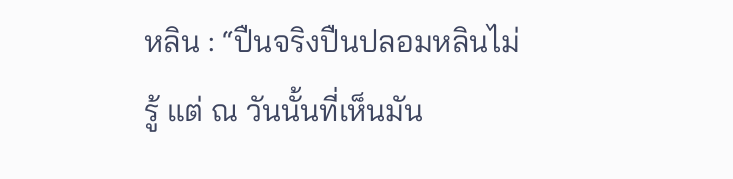หลิน : “ปืนจริงปืนปลอมหลินไม่รู้ แต่ ณ วันนั้นที่เห็นมัน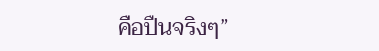คือปืนจริงๆ”